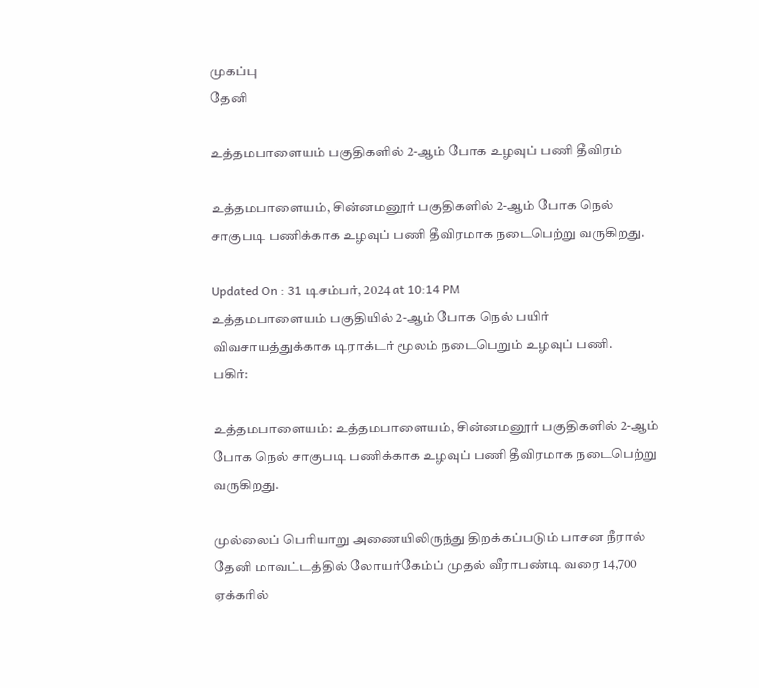முகப்பு
தேனி

உத்தமபாளையம் பகுதிகளில் 2-ஆம் போக உழவுப் பணி தீவிரம்

உத்தமபாளையம், சின்னமனூர் பகுதிகளில் 2-ஆம் போக நெல் சாகுபடி பணிக்காக உழவுப் பணி தீவிரமாக நடைபெற்று வருகிறது.

Updated On : 31 டிசம்பர், 2024 at 10:14 PM
உத்தமபாளையம் பகுதியில் 2-ஆம் போக நெல் பயிர் விவசாயத்துக்காக டிராக்டர் மூலம் நடைபெறும் உழவுப் பணி.
பகிர்:

உத்தமபாளையம்: உத்தமபாளையம், சின்னமனூர் பகுதிகளில் 2-ஆம் போக நெல் சாகுபடி பணிக்காக உழவுப் பணி தீவிரமாக நடைபெற்று வருகிறது.

முல்லைப் பெரியாறு அணையிலிருந்து திறக்கப்படும் பாசன நீரால் தேனி மாவட்டத்தில் லோயர்கேம்ப் முதல் வீராபண்டி வரை 14,700 ஏக்கரில்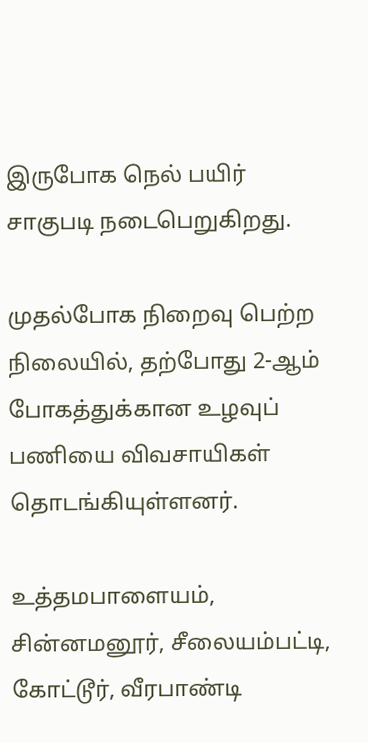இருபோக நெல் பயிர் சாகுபடி நடைபெறுகிறது.

முதல்போக நிறைவு பெற்ற நிலையில், தற்போது 2-ஆம் போகத்துக்கான உழவுப் பணியை விவசாயிகள் தொடங்கியுள்ளனர்.

உத்தமபாளையம், சின்னமனூர், சீலையம்பட்டி, கோட்டூர், வீரபாண்டி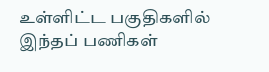உள்ளிட்ட பகுதிகளில் இந்தப் பணிகள்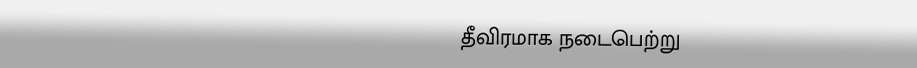தீவிரமாக நடைபெற்று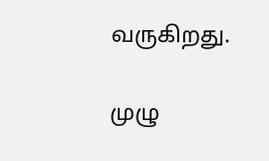வருகிறது.

முழு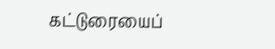கட்டுரையைப்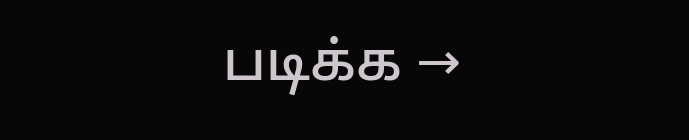படிக்க →